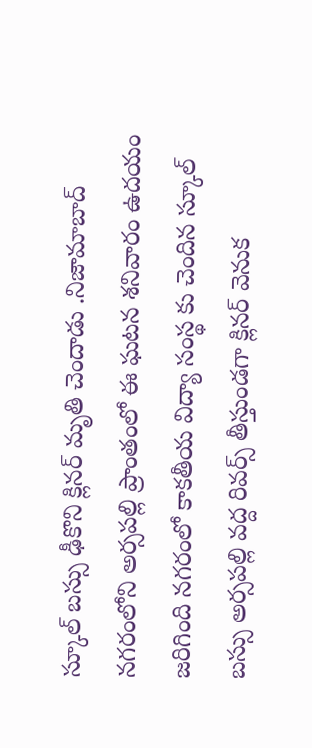స్కూల్ బస్సు ఢీకొని క్లినర్ మృతి చెందాడు .నిజామాబాద్ నగరంలోని అర్సపల్లి ప్రాంతంలో ఈ ఘటన శనివారం ఉదయం జరిగింది నగరంలో కాకతీయ విద్యా సంస్థ కు చెందిన స్కూల్ బస్సు అర్సపల్లి వద్ద రివర్స్ తీస్తుండగా క్లినర్ వెనుక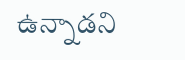ఉన్నాడని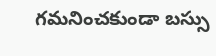గమనించకుండా బస్సు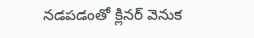నడపడంతో క్లినర్ వెనుక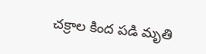చక్రాల కింద పడి మృతి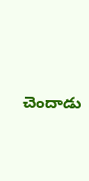చెందాడు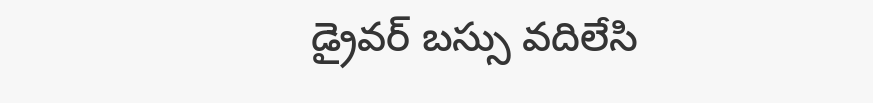డ్రైవర్ బస్సు వదిలేసి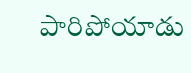పారిపోయాడు